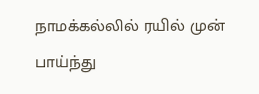நாமக்கல்லில் ரயில் முன் பாய்ந்து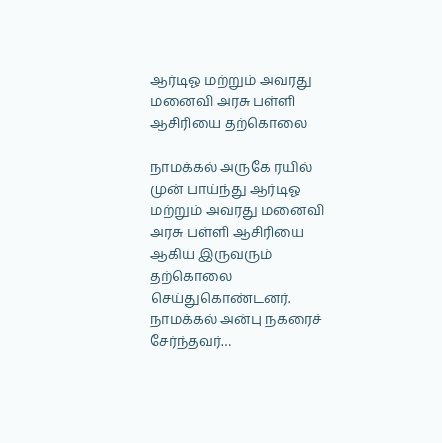ஆர்டிஓ மற்றும் அவரது மனைவி அரசு பள்ளி ஆசிரியை தற்கொலை

நாமக்கல் அருகே ரயில் முன் பாய்ந்து ஆர்டிஓ மற்றும் அவரது மனைவி அரசு பள்ளி ஆசிரியை ஆகிய இருவரும் தற்கொலை செய்துகொண்டனர். நாமக்கல் அன்பு நகரைச் சேர்ந்தவர்…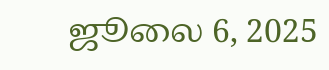ஜூலை 6, 2025